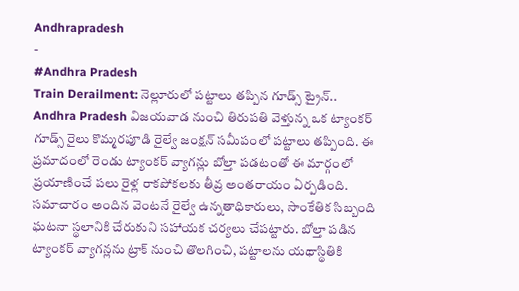Andhrapradesh
-
#Andhra Pradesh
Train Derailment: నెల్లూరులో పట్టాలు తప్పిన గూడ్స్ ట్రైన్..
Andhra Pradesh విజయవాడ నుంచి తిరుపతి వెళ్తున్న ఒక ట్యాంకర్ గూడ్స్ రైలు కొమ్మరపూడి రైల్వే జంక్షన్ సమీపంలో పట్టాలు తప్పింది. ఈ ప్రమాదంలో రెండు ట్యాంకర్ వ్యాగన్లు బోల్తా పడటంతో ఈ మార్గంలో ప్రయాణించే పలు రైళ్ల రాకపోకలకు తీవ్ర అంతరాయం ఏర్పడింది. సమాచారం అందిన వెంటనే రైల్వే ఉన్నతాధికారులు, సాంకేతిక సిబ్బంది ఘటనా స్థలానికి చేరుకుని సహాయక చర్యలు చేపట్టారు. బోల్తా పడిన ట్యాంకర్ వ్యాగన్లను ట్రాక్ నుంచి తొలగించి, పట్టాలను యథాస్థితికి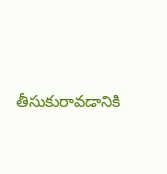తీసుకురావడానికి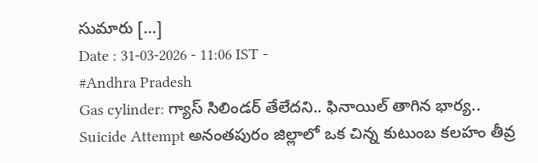సుమారు […]
Date : 31-03-2026 - 11:06 IST -
#Andhra Pradesh
Gas cylinder: గ్యాస్ సిలిండర్ తేలేదని.. ఫినాయిల్ తాగిన భార్య..
Suicide Attempt అనంతపురం జిల్లాలో ఒక చిన్న కుటుంబ కలహం తీవ్ర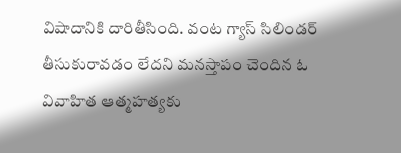విషాదానికి దారితీసింది. వంట గ్యాస్ సిలిండర్ తీసుకురావడం లేదని మనస్తాపం చెందిన ఓ వివాహిత ఆత్మహత్యకు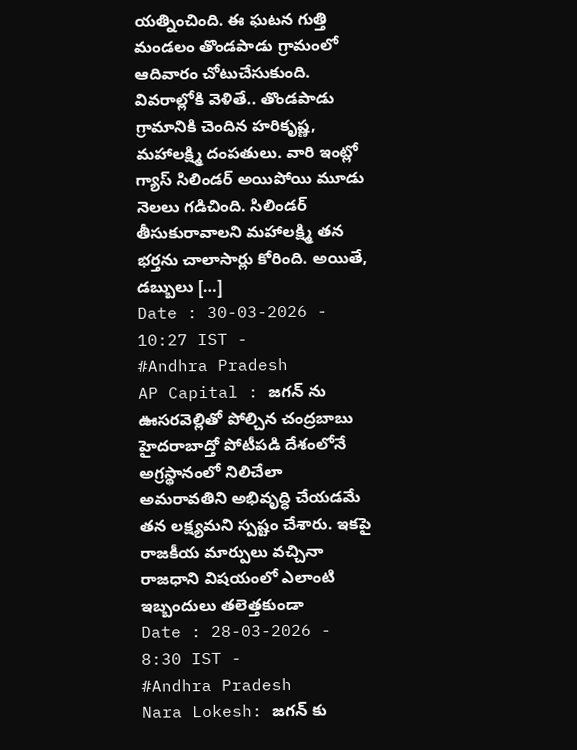యత్నించింది. ఈ ఘటన గుత్తి మండలం తొండపాడు గ్రామంలో ఆదివారం చోటుచేసుకుంది. వివరాల్లోకి వెళితే.. తొండపాడు గ్రామానికి చెందిన హరికృష్ణ, మహాలక్ష్మి దంపతులు. వారి ఇంట్లో గ్యాస్ సిలిండర్ అయిపోయి మూడు నెలలు గడిచింది. సిలిండర్ తీసుకురావాలని మహాలక్ష్మి తన భర్తను చాలాసార్లు కోరింది. అయితే, డబ్బులు […]
Date : 30-03-2026 - 10:27 IST -
#Andhra Pradesh
AP Capital : జగన్ ను ఊసరవెల్లితో పోల్చిన చంద్రబాబు
హైదరాబాద్తో పోటీపడి దేశంలోనే అగ్రస్థానంలో నిలిచేలా అమరావతిని అభివృద్ధి చేయడమే తన లక్ష్యమని స్పష్టం చేశారు. ఇకపై రాజకీయ మార్పులు వచ్చినా రాజధాని విషయంలో ఎలాంటి ఇబ్బందులు తలెత్తకుండా
Date : 28-03-2026 - 8:30 IST -
#Andhra Pradesh
Nara Lokesh: జగన్ కు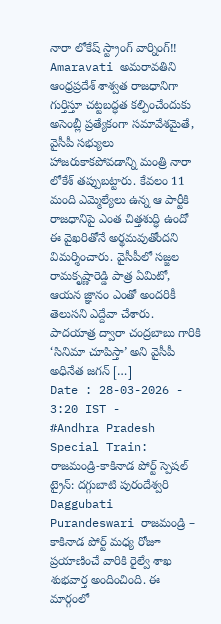నారా లోకేష్ స్ట్రాంగ్ వార్నింగ్!!
Amaravati అమరావతిని ఆంధ్రప్రదేశ్ శాశ్వత రాజధానిగా గుర్తిస్తూ చట్టబద్ధత కల్పించేందుకు అసెంబ్లీ ప్రత్యేకంగా సమావేశమైతే, వైసీపీ సభ్యులు హాజరుకాకపోవడాన్ని మంత్రి నారా లోకేశ్ తప్పుబట్టారు. కేవలం 11 మంది ఎమ్మెల్యేలు ఉన్న ఆ పార్టీకి రాజధానిపై ఎంత చిత్తశుద్ధి ఉందో ఈ వైఖరితోనే అర్థమవుతోందని విమర్శించారు. వైసీపీలో సజ్జల రామకృష్ణారెడ్డి పాత్ర ఏమిటో, ఆయన జ్ఞానం ఎంతో అందరికీ తెలుసని ఎద్దేవా చేశారు. పాదయాత్ర ద్వారా చంద్రబాబు గారికి ‘సినిమా చూపిస్తా’ అని వైసీపీ అధినేత జగన్ […]
Date : 28-03-2026 - 3:20 IST -
#Andhra Pradesh
Special Train: రాజమండ్రి-కాకినాడ పోర్ట్ స్పెషల్ ట్రైన్: దగ్గుబాటి పురందేశ్వరి
Daggubati Purandeswari రాజమండ్రి – కాకినాడ పోర్ట్ మధ్య రోజూ ప్రయాణించే వారికి రైల్వే శాఖ శుభవార్త అందించింది. ఈ మార్గంలో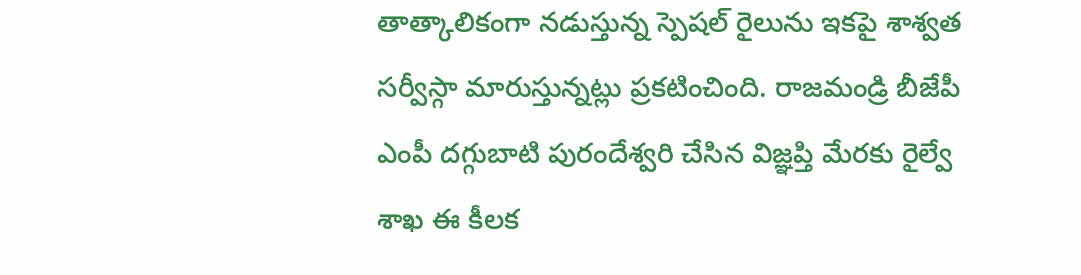తాత్కాలికంగా నడుస్తున్న స్పెషల్ రైలును ఇకపై శాశ్వత సర్వీస్గా మారుస్తున్నట్లు ప్రకటించింది. రాజమండ్రి బీజేపీ ఎంపీ దగ్గుబాటి పురందేశ్వరి చేసిన విజ్ఞప్తి మేరకు రైల్వే శాఖ ఈ కీలక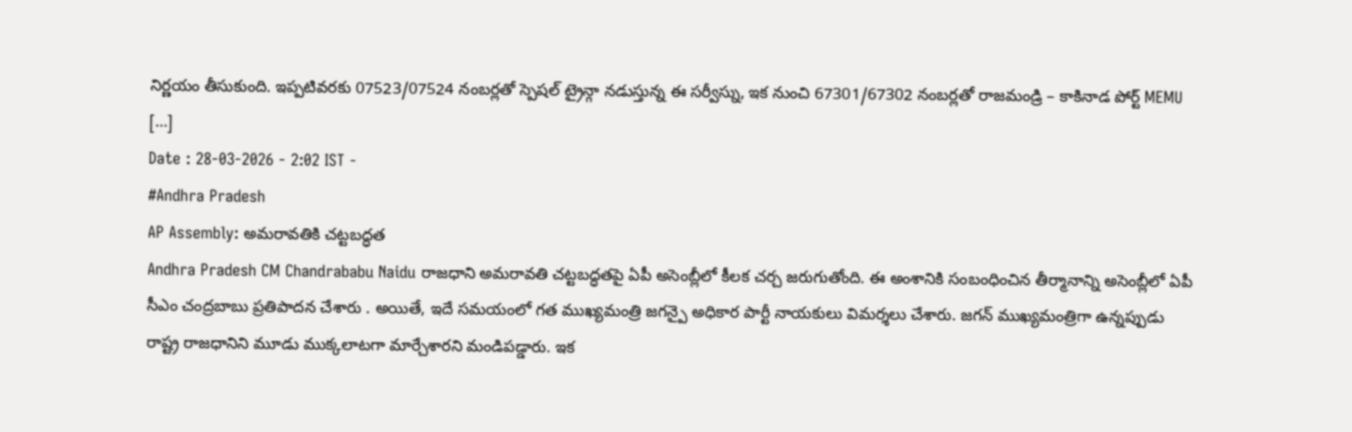నిర్ణయం తీసుకుంది. ఇప్పటివరకు 07523/07524 నంబర్లతో స్పెషల్ ట్రైన్గా నడుస్తున్న ఈ సర్వీస్ను, ఇక నుంచి 67301/67302 నంబర్లతో రాజమండ్రి – కాకినాడ పోర్ట్ MEMU […]
Date : 28-03-2026 - 2:02 IST -
#Andhra Pradesh
AP Assembly: అమరావతికి చట్టబద్ధత
Andhra Pradesh CM Chandrababu Naidu రాజధాని అమరావతి చట్టబద్ధతపై ఏపీ అసెంబ్లీలో కీలక చర్చ జరుగుతోంది. ఈ అంశానికి సంబంధించిన తీర్మానాన్ని అసెంబ్లీలో ఏపీ సీఎం చంద్రబాబు ప్రతిపాదన చేశారు . అయితే, ఇదే సమయంలో గత ముఖ్యమంత్రి జగన్పై అధికార పార్టీ నాయకులు విమర్శలు చేశారు. జగన్ ముఖ్యమంత్రిగా ఉన్నప్పుడు రాష్ట్ర రాజధానిని మూడు ముక్కలాటగా మార్చేశారని మండిపడ్డారు. ఇక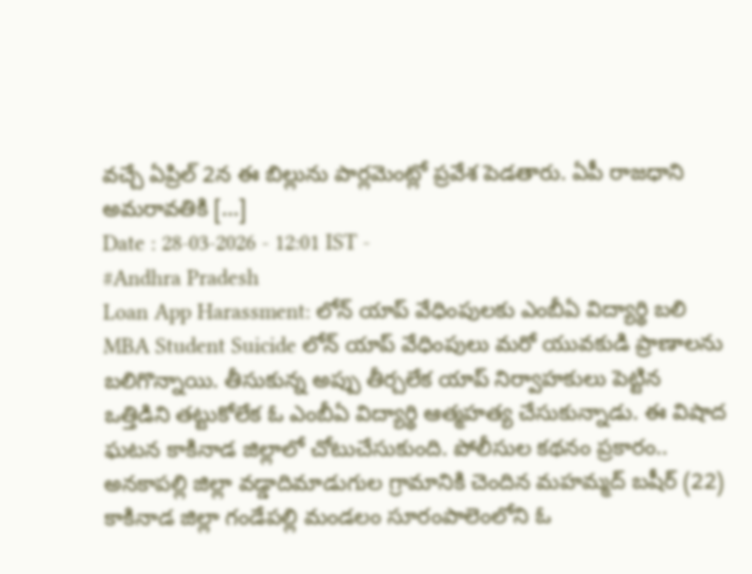వచ్చే ఏప్రిల్ 2న ఈ బిల్లును పార్లమెంట్లో ప్రవేశ పెడతారు. ఏపీ రాజధాని అమరావతికి […]
Date : 28-03-2026 - 12:01 IST -
#Andhra Pradesh
Loan App Harassment: లోన్ యాప్ వేధింపులకు ఎంబీఏ విద్యార్థి బలి
MBA Student Suicide లోన్ యాప్ వేధింపులు మరో యువకుడి ప్రాణాలను బలిగొన్నాయి. తీసుకున్న అప్పు తీర్చలేక యాప్ నిర్వాహకులు పెట్టిన ఒత్తిడిని తట్టుకోలేక ఓ ఎంబీఏ విద్యార్థి ఆత్మహత్య చేసుకున్నాడు. ఈ విషాద ఘటన కాకినాడ జిల్లాలో చోటుచేసుకుంది. పోలీసుల కథనం ప్రకారం.. అనకాపల్లి జిల్లా వడ్డాదిమాడుగుల గ్రామానికి చెందిన మహమ్మద్ బషీర్ (22) కాకినాడ జిల్లా గండేపల్లి మండలం సూరంపాలెంలోని ఓ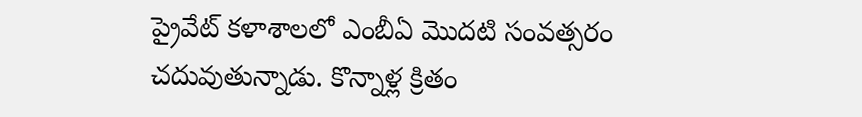ప్రైవేట్ కళాశాలలో ఎంబీఏ మొదటి సంవత్సరం చదువుతున్నాడు. కొన్నాళ్ల క్రితం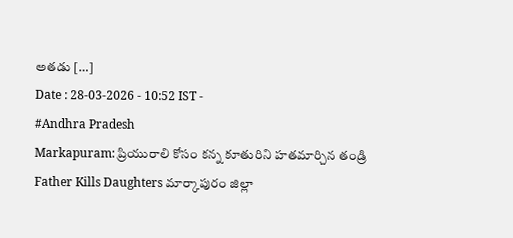అతడు […]
Date : 28-03-2026 - 10:52 IST -
#Andhra Pradesh
Markapuram: ప్రియురాలి కోసం కన్న కూతురిని హతమార్చిన తండ్రి
Father Kills Daughters మార్కాపురం జిల్లా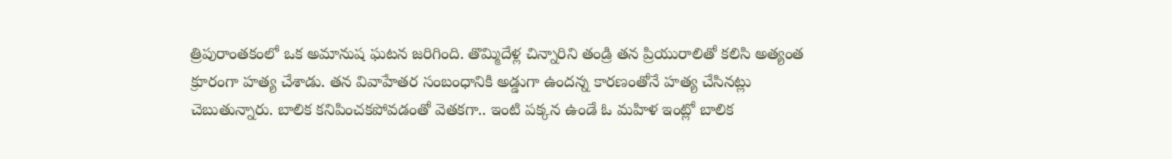త్రిపురాంతకంలో ఒక అమానుష ఘటన జరిగింది. తొమ్మిదేళ్ల చిన్నారిని తండ్రి తన ప్రియురాలితో కలిసి అత్యంత క్రూరంగా హత్య చేశాడు. తన వివాహేతర సంబంధానికి అడ్డుగా ఉందన్న కారణంతోనే హత్య చేసినట్లు చెబుతున్నారు. బాలిక కనిపించకపోవడంతో వెతకగా.. ఇంటి పక్కన ఉండే ఓ మహిళ ఇంట్లో బాలిక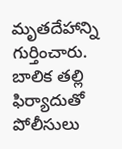మృతదేహాన్ని గుర్తించారు. బాలిక తల్లి ఫిర్యాదుతో పోలీసులు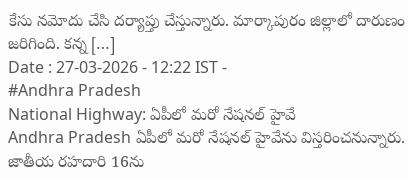కేసు నమోదు చేసి దర్యాప్తు చేస్తున్నారు. మార్కాపురం జిల్లాలో దారుణం జరిగింది. కన్న […]
Date : 27-03-2026 - 12:22 IST -
#Andhra Pradesh
National Highway: ఏపీలో మరో నేషనల్ హైవే
Andhra Pradesh ఏపీలో మరో నేషనల్ హైవేను విస్తరించనున్నారు. జాతీయ రహదారి 16ను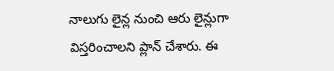నాలుగు లైన్ల నుంచి ఆరు లైన్లుగా విస్తరించాలని ప్లాన్ చేశారు. ఈ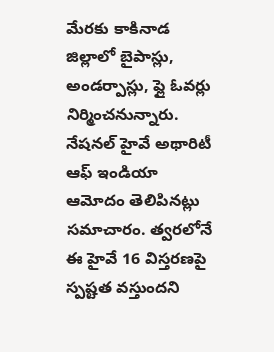మేరకు కాకినాడ జిల్లాలో బైపాస్లు, అండర్పాస్లు, ఫ్లై ఓవర్లు నిర్మించనున్నారు. నేషనల్ హైవే అథారిటీ ఆఫ్ ఇండియా ఆమోదం తెలిపినట్లు సమాచారం. త్వరలోనే ఈ హైవే 16 విస్తరణపై స్పష్టత వస్తుందని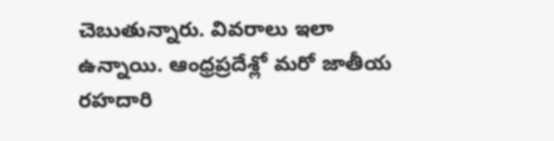చెబుతున్నారు. వివరాలు ఇలా ఉన్నాయి. ఆంధ్రప్రదేశ్లో మరో జాతీయ రహదారి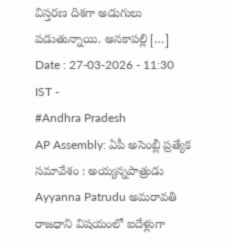విస్తరణ దిశగా అడుగులు పడుతున్నాయి. అనకాపల్లి […]
Date : 27-03-2026 - 11:30 IST -
#Andhra Pradesh
AP Assembly: ఏపీ అసెంబ్లీ ప్రత్యేక సమావేశం : అయ్యన్నపాత్రుడు
Ayyanna Patrudu అమరావతి రాజధాని విషయంలో ఐదేళ్లుగా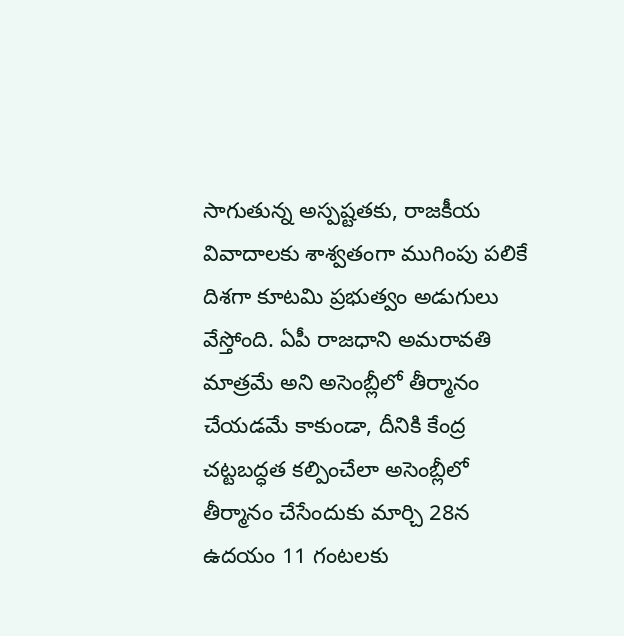సాగుతున్న అస్పష్టతకు, రాజకీయ వివాదాలకు శాశ్వతంగా ముగింపు పలికే దిశగా కూటమి ప్రభుత్వం అడుగులు వేస్తోంది. ఏపీ రాజధాని అమరావతి మాత్రమే అని అసెంబ్లీలో తీర్మానం చేయడమే కాకుండా, దీనికి కేంద్ర చట్టబద్ధత కల్పించేలా అసెంబ్లీలో తీర్మానం చేసేందుకు మార్చి 28న ఉదయం 11 గంటలకు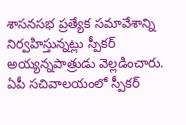శాసనసభ ప్రత్యేక సమావేశాన్ని నిర్వహిస్తున్నట్లు స్పీకర్ అయ్యన్నపాత్రుడు వెల్లడించారు. ఏపీ సచివాలయంలో స్పీకర్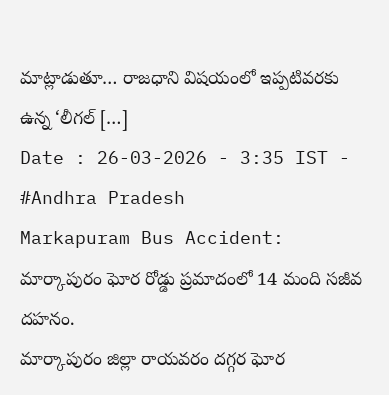మాట్లాడుతూ… రాజధాని విషయంలో ఇప్పటివరకు ఉన్న ‘లీగల్ […]
Date : 26-03-2026 - 3:35 IST -
#Andhra Pradesh
Markapuram Bus Accident: మార్కాపురం ఘోర రోడ్డు ప్రమాదంలో 14 మంది సజీవ దహనం.
మార్కాపురం జిల్లా రాయవరం దగ్గర ఘోర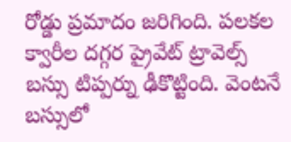రోడ్డు ప్రమాదం జరిగింది. పలకల క్వారీల దగ్గర ప్రైవేట్ ట్రావెల్స్ బస్సు టిప్పర్ను ఢీకొట్టింది. వెంటనే బస్సులో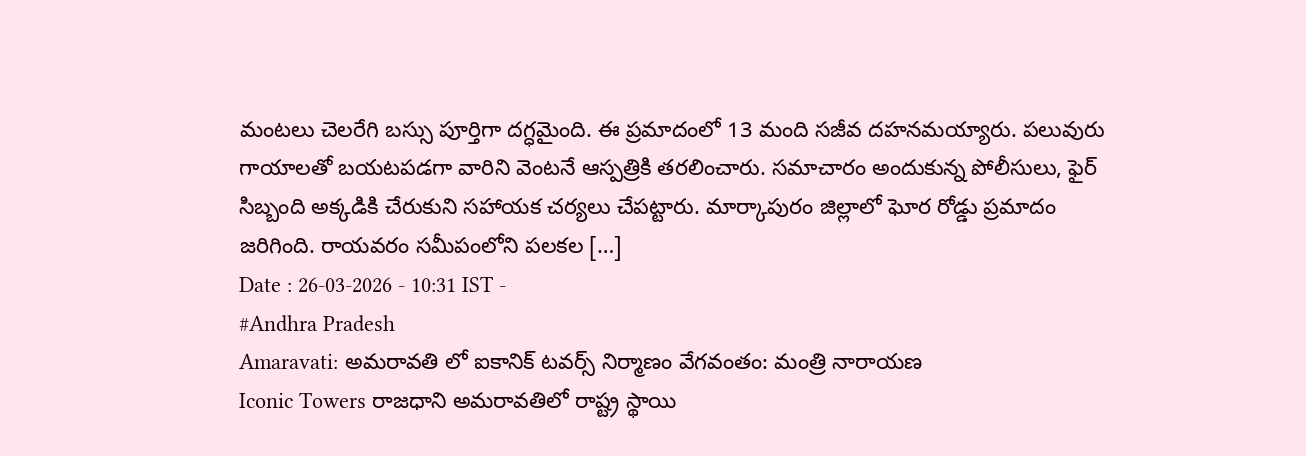మంటలు చెలరేగి బస్సు పూర్తిగా దగ్ధమైంది. ఈ ప్రమాదంలో 13 మంది సజీవ దహనమయ్యారు. పలువురు గాయాలతో బయటపడగా వారిని వెంటనే ఆస్పత్రికి తరలించారు. సమాచారం అందుకున్న పోలీసులు, ఫైర్ సిబ్బంది అక్కడికి చేరుకుని సహాయక చర్యలు చేపట్టారు. మార్కాపురం జిల్లాలో ఘోర రోడ్డు ప్రమాదం జరిగింది. రాయవరం సమీపంలోని పలకల […]
Date : 26-03-2026 - 10:31 IST -
#Andhra Pradesh
Amaravati: అమరావతి లో ఐకానిక్ టవర్స్ నిర్మాణం వేగవంతం: మంత్రి నారాయణ
Iconic Towers రాజధాని అమరావతిలో రాష్ట్ర స్థాయి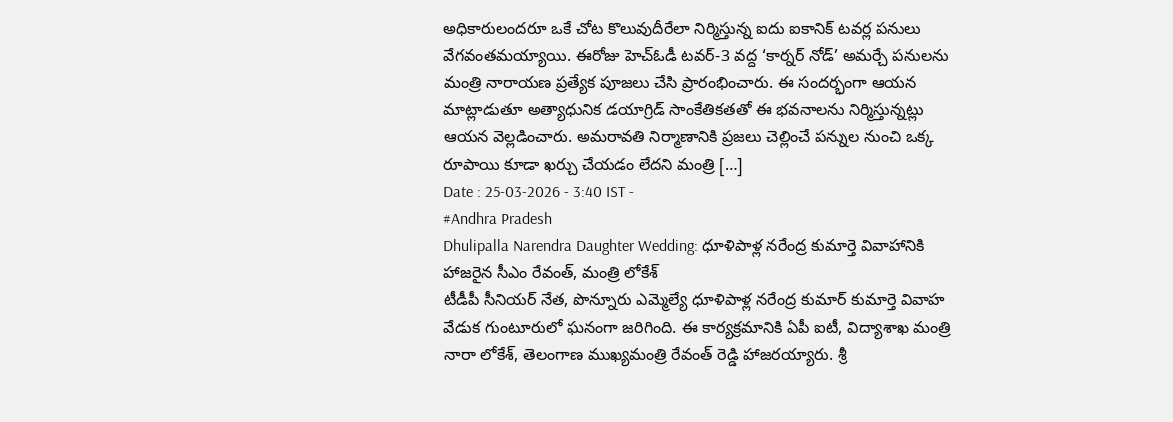అధికారులందరూ ఒకే చోట కొలువుదీరేలా నిర్మిస్తున్న ఐదు ఐకానిక్ టవర్ల పనులు వేగవంతమయ్యాయి. ఈరోజు హెచ్ఓడీ టవర్-3 వద్ద ‘కార్నర్ నోడ్’ అమర్చే పనులను మంత్రి నారాయణ ప్రత్యేక పూజలు చేసి ప్రారంభించారు. ఈ సందర్భంగా ఆయన మాట్లాడుతూ అత్యాధునిక డయాగ్రిడ్ సాంకేతికతతో ఈ భవనాలను నిర్మిస్తున్నట్లు ఆయన వెల్లడించారు. అమరావతి నిర్మాణానికి ప్రజలు చెల్లించే పన్నుల నుంచి ఒక్క రూపాయి కూడా ఖర్చు చేయడం లేదని మంత్రి […]
Date : 25-03-2026 - 3:40 IST -
#Andhra Pradesh
Dhulipalla Narendra Daughter Wedding: ధూళిపాళ్ల నరేంద్ర కుమార్తె వివాహానికి హాజరైన సీఎం రేవంత్, మంత్రి లోకేశ్
టీడీపీ సీనియర్ నేత, పొన్నూరు ఎమ్మెల్యే ధూళిపాళ్ల నరేంద్ర కుమార్ కుమార్తె వివాహ వేడుక గుంటూరులో ఘనంగా జరిగింది. ఈ కార్యక్రమానికి ఏపీ ఐటీ, విద్యాశాఖ మంత్రి నారా లోకేశ్, తెలంగాణ ముఖ్యమంత్రి రేవంత్ రెడ్డి హాజరయ్యారు. శ్రీ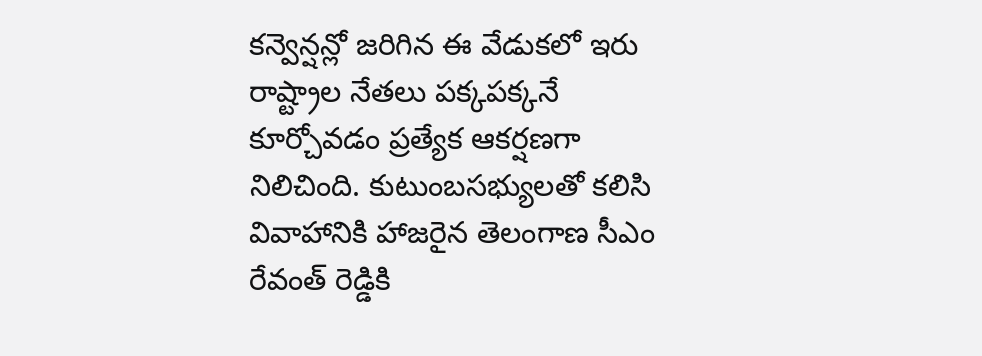కన్వెన్షన్లో జరిగిన ఈ వేడుకలో ఇరు రాష్ట్రాల నేతలు పక్కపక్కనే కూర్చోవడం ప్రత్యేక ఆకర్షణగా నిలిచింది. కుటుంబసభ్యులతో కలిసి వివాహానికి హాజరైన తెలంగాణ సీఎం రేవంత్ రెడ్డికి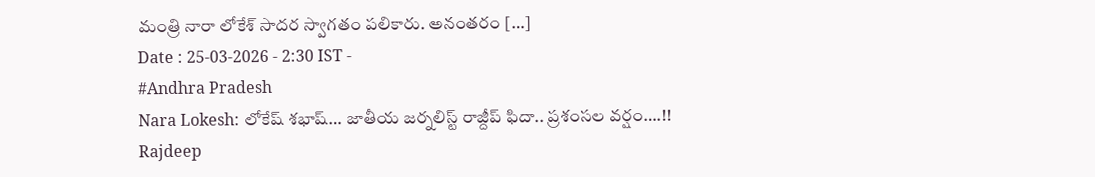మంత్రి నారా లోకేశ్ సాదర స్వాగతం పలికారు. అనంతరం […]
Date : 25-03-2026 - 2:30 IST -
#Andhra Pradesh
Nara Lokesh: లోకేష్ శభాష్… జాతీయ జర్నలిస్ట్ రాజ్దీప్ ఫిదా.. ప్రశంసల వర్షం….!!
Rajdeep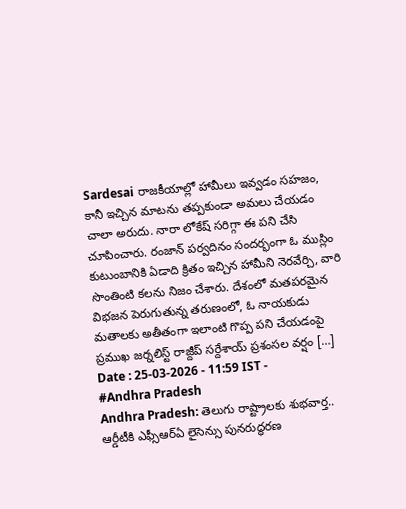Sardesai రాజకీయాల్లో హామీలు ఇవ్వడం సహజం, కానీ ఇచ్చిన మాటను తప్పకుండా అమలు చేయడం చాలా అరుదు. నారా లోకేష్ సరిగ్గా ఈ పని చేసి చూపించారు. రంజాన్ పర్వదినం సందర్భంగా ఓ ముస్లిం కుటుంబానికి ఏడాది క్రితం ఇచ్చిన హామీని నెరవేర్చి, వారి సొంతింటి కలను నిజం చేశారు. దేశంలో మతపరమైన విభజన పెరుగుతున్న తరుణంలో, ఓ నాయకుడు మతాలకు అతీతంగా ఇలాంటి గొప్ప పని చేయడంపై ప్రముఖ జర్నలిస్ట్ రాజ్దీప్ సర్దేశాయ్ ప్రశంసల వర్షం […]
Date : 25-03-2026 - 11:59 IST -
#Andhra Pradesh
Andhra Pradesh: తెలుగు రాష్ట్రాలకు శుభవార్త.. ఆర్డీటీకి ఎఫ్సీఆర్ఏ లైసెన్సు పునరుద్ధరణ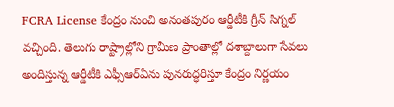FCRA License కేంద్రం నుంచి అనంతపురం ఆర్డీటీకి గ్రీన్ సిగ్నల్ వచ్చింది. తెలుగు రాష్ట్రాల్లోని గ్రామీణ ప్రాంతాల్లో దశాబ్దాలుగా సేవలు అందిస్తున్న ఆర్డీటీకి ఎఫ్సీఆర్ఏను పునరుద్ధరిస్తూ కేంద్రం నిర్ణయం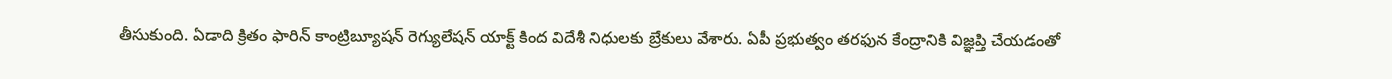తీసుకుంది. ఏడాది క్రితం ఫారిన్ కాంట్రిబ్యూషన్ రెగ్యులేషన్ యాక్ట్ కింద విదేశీ నిధులకు బ్రేకులు వేశారు. ఏపీ ప్రభుత్వం తరఫున కేంద్రానికి విజ్ఞప్తి చేయడంతో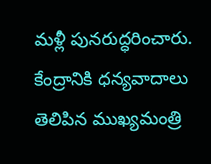మళ్లీ పునరుద్ధరించారు. కేంద్రానికి ధన్యవాదాలు తెలిపిన ముఖ్యమంత్రి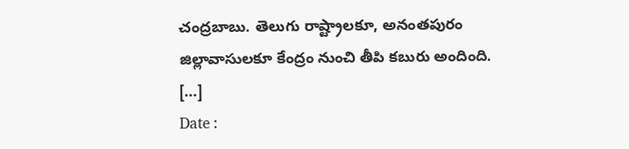చంద్రబాబు. తెలుగు రాష్ట్రాలకూ, అనంతపురం జిల్లావాసులకూ కేంద్రం నుంచి తీపి కబురు అందింది. […]
Date :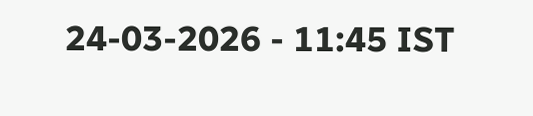24-03-2026 - 11:45 IST